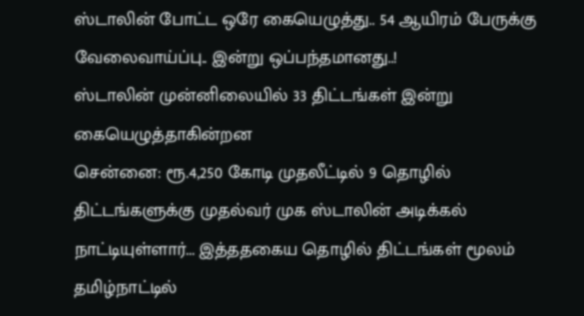ஸ்டாலின் போட்ட ஒரே கையெழுத்து.. 54 ஆயிரம் பேருக்கு வேலைவாய்ப்பு.. இன்று ஒப்பந்தமானது..!
ஸ்டாலின் முன்னிலையில் 33 திட்டங்கள் இன்று கையெழுத்தாகின்றன
சென்னை: ரூ.4,250 கோடி முதலீட்டில் 9 தொழில் திட்டங்களுக்கு முதல்வர் முக ஸ்டாலின் அடிக்கல் நாட்டியுள்ளார்... இத்ததகைய தொழில் திட்டங்கள் மூலம் தமிழ்நாட்டில்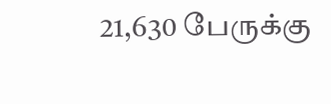21,630 பேருக்கு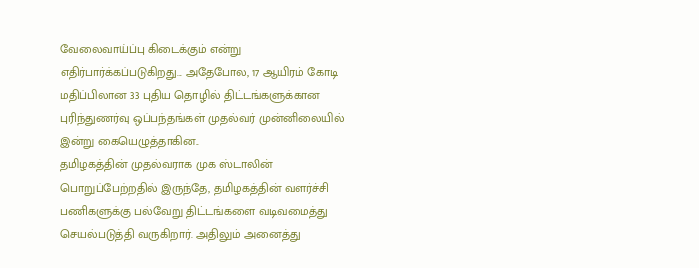வேலைவாய்ப்பு கிடைக்கும் என்று எதிர்பார்க்கப்படுகிறது... அதேபோல, 17 ஆயிரம் கோடி மதிப்பிலான 33 புதிய தொழில் திட்டங்களுக்கான புரிந்துணர்வு ஒப்பந்தங்கள் முதல்வர் முன்னிலையில் இன்று கையெழுத்தாகின..
தமிழகத்தின் முதல்வராக முக ஸ்டாலின் பொறுப்பேற்றதில் இருந்தே, தமிழகத்தின் வளர்ச்சி பணிகளுக்கு பல்வேறு திட்டங்களை வடிவமைத்து செயல்படுத்தி வருகிறார். அதிலும் அனைத்து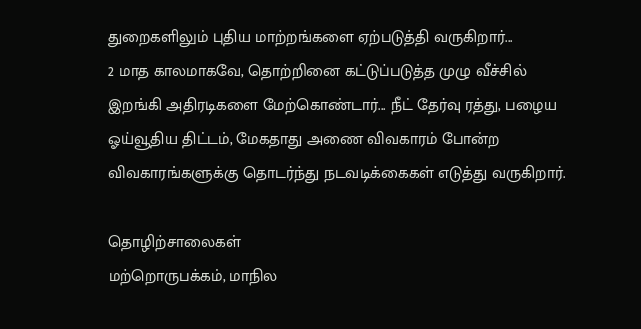துறைகளிலும் புதிய மாற்றங்களை ஏற்படுத்தி வருகிறார்...
2 மாத காலமாகவே, தொற்றினை கட்டுப்படுத்த முழு வீச்சில் இறங்கி அதிரடிகளை மேற்கொண்டார்... நீட் தேர்வு ரத்து, பழைய ஓய்வூதிய திட்டம், மேகதாது அணை விவகாரம் போன்ற விவகாரங்களுக்கு தொடர்ந்து நடவடிக்கைகள் எடுத்து வருகிறார்.

தொழிற்சாலைகள்
மற்றொருபக்கம், மாநில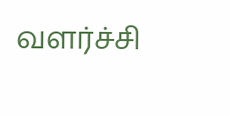வளர்ச்சி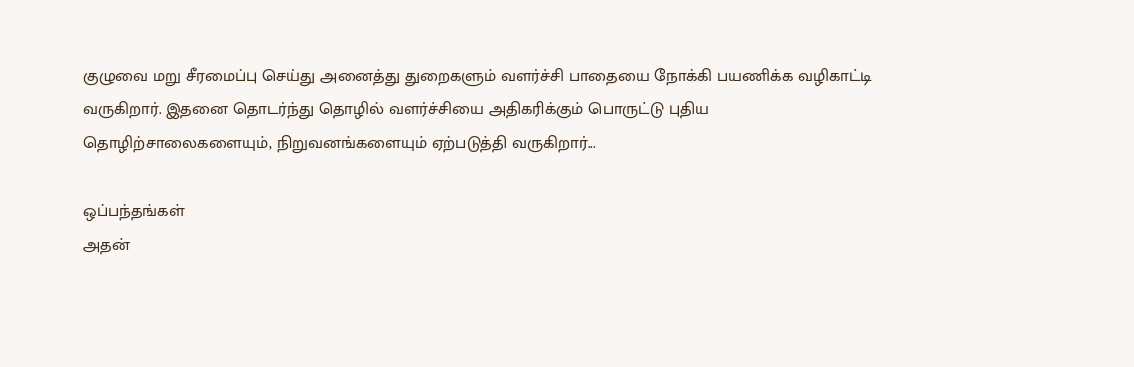குழுவை மறு சீரமைப்பு செய்து அனைத்து துறைகளும் வளர்ச்சி பாதையை நோக்கி பயணிக்க வழிகாட்டி வருகிறார். இதனை தொடர்ந்து தொழில் வளர்ச்சியை அதிகரிக்கும் பொருட்டு புதிய தொழிற்சாலைகளையும், நிறுவனங்களையும் ஏற்படுத்தி வருகிறார்...

ஒப்பந்தங்கள்
அதன்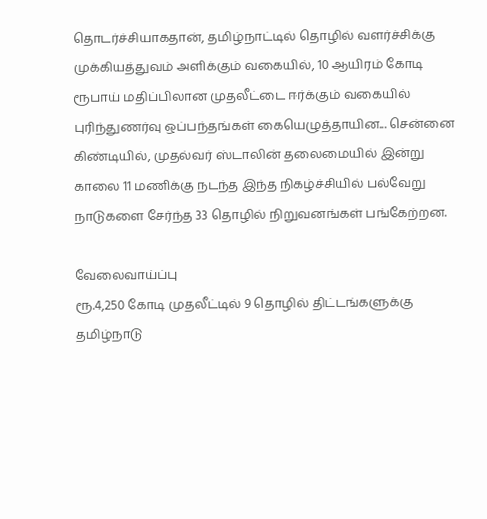தொடர்ச்சியாகதான், தமிழ்நாட்டில் தொழில் வளர்ச்சிக்கு முக்கியத்துவம் அளிக்கும் வகையில், 10 ஆயிரம் கோடி ரூபாய் மதிப்பிலான முதலீட்டை ஈர்க்கும் வகையில் புரிந்துணர்வு ஒப்பந்தங்கள் கையெழுத்தாயின... சென்னை கிண்டியில், முதல்வர் ஸ்டாலின் தலைமையில் இன்று காலை 11 மணிக்கு நடந்த இந்த நிகழ்ச்சியில் பல்வேறு நாடுகளை சேர்ந்த 33 தொழில் நிறுவனங்கள் பங்கேற்றன.

வேலைவாய்ப்பு
ரூ.4,250 கோடி முதலீட்டில் 9 தொழில் திட்டங்களுக்கு தமிழ்நாடு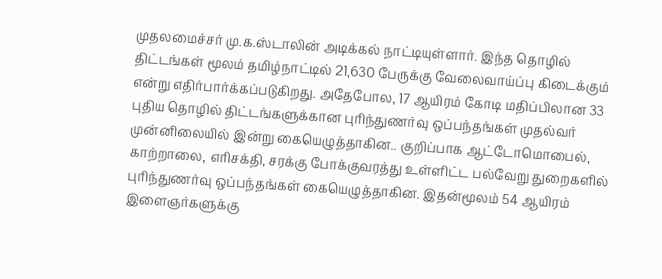முதலமைச்சர் மு.க.ஸ்டாலின் அடிக்கல் நாட்டியுள்ளார். இந்த தொழில் திட்டங்கள் மூலம் தமிழ்நாட்டில் 21,630 பேருக்கு வேலைவாய்ப்பு கிடைக்கும் என்று எதிர்பார்க்கப்படுகிறது. அதேபோல, 17 ஆயிரம் கோடி மதிப்பிலான 33 புதிய தொழில் திட்டங்களுக்கான புரிந்துணர்வு ஒப்பந்தங்கள் முதல்வர் முன்னிலையில் இன்று கையெழுத்தாகின.. குறிப்பாக ஆட்டோமொபைல், காற்றாலை, எரிசக்தி, சரக்கு போக்குவரத்து உள்ளிட்ட பல்வேறு துறைகளில் புரிந்துணர்வு ஒப்பந்தங்கள் கையெழுத்தாகின. இதன்மூலம் 54 ஆயிரம் இளைஞர்களுக்கு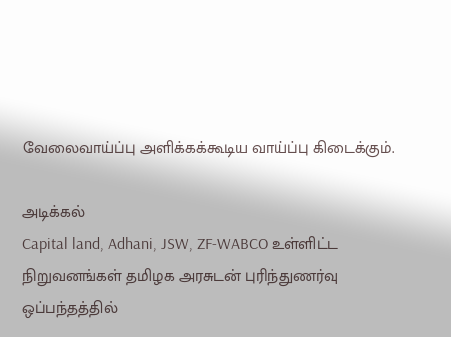வேலைவாய்ப்பு அளிக்கக்கூடிய வாய்ப்பு கிடைக்கும்.

அடிக்கல்
Capital land, Adhani, JSW, ZF-WABCO உள்ளிட்ட நிறுவனங்கள் தமிழக அரசுடன் புரிந்துணர்வு ஒப்பந்தத்தில்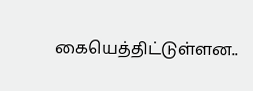கையெத்திட்டுள்ளன..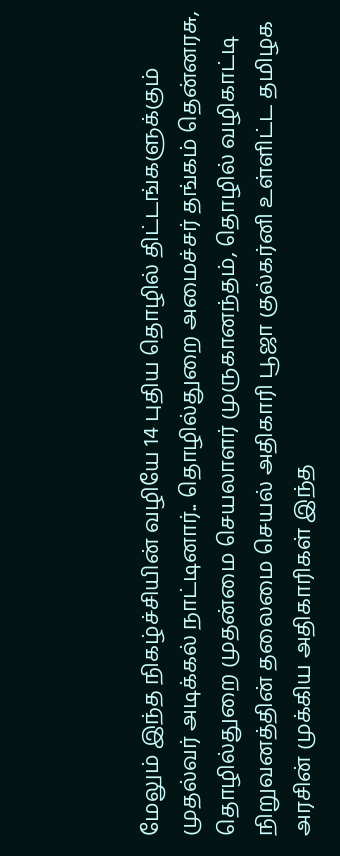மேலும் இந்த நிகழ்ச்சியின் வழியே 14 புதிய தொழில் திட்டங்களுக்கும் முதல்வர் அடிக்கல் நாட்டினார்.. தொழில்துறை அமைச்சர் தங்கம் தென்னரசு, தொழில்துறை முதன்மை செயலாளர் முருகானந்தம், தொழில் வழிகாட்டி நிறுவனத்தின் தலைமை செயல் அதிகாரி பூஜா குல்கர்னி உள்ளிட்ட தமிழக அரசின் முக்கிய அதிகாரிகள் இந்த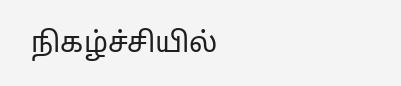நிகழ்ச்சியில்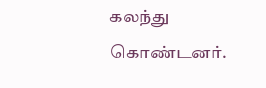கலந்து கொண்டனர்.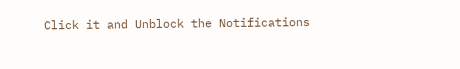Click it and Unblock the Notifications